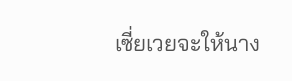เซี่ยเวยจะให้นาง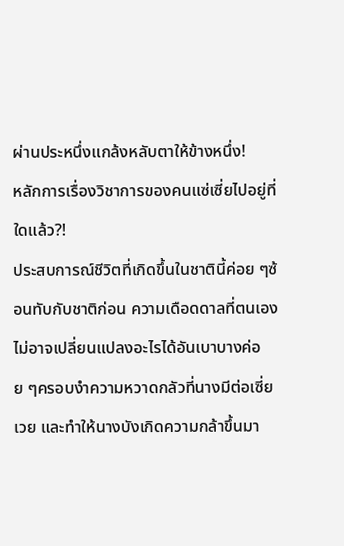ผ่านประหนึ่งแกล้งหลับตาให้ข้างหนึ่ง!
หลักการเรื่องวิชาการของคนแซ่เซี่ยไปอยู่ที่ใดแล้ว?!
ประสบการณ์ชีวิตที่เกิดขึ้นในชาตินี้ค่อย ๆซ้อนทับกับชาติก่อน ความเดือดดาลที่ตนเองไม่อาจเปลี่ยนแปลงอะไรได้อันเบาบางค่อย ๆครอบงำความหวาดกลัวที่นางมีต่อเซี่ยเวย และทำให้นางบังเกิดความกล้าขึ้นมา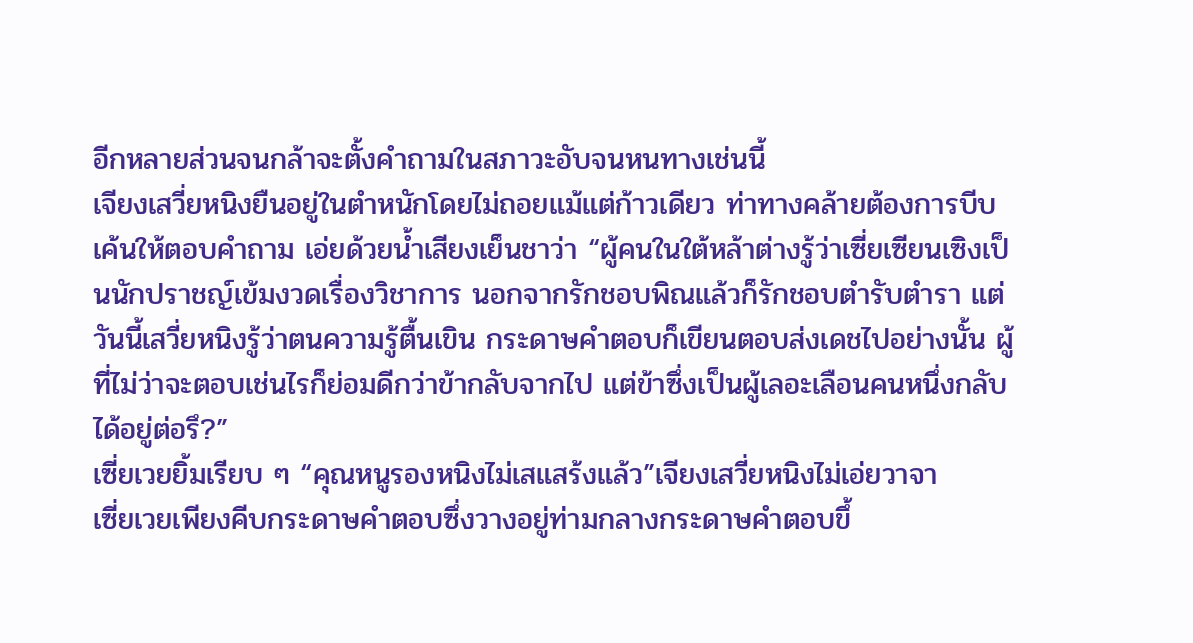อีกหลายส่วนจนกล้าจะตั้งคำถามในสภาวะอับจนหนทางเช่นนี้
เจียงเสวี่ยหนิงยืนอยู่ในตำหนักโดยไม่ถอยแม้แต่ก้าวเดียว ท่าทางคล้ายต้องการบีบเค้นให้ตอบคำถาม เอ่ยด้วยน้ำเสียงเย็นชาว่า “ผู้คนในใต้หล้าต่างรู้ว่าเซี่ยเซียนเซิงเป็นนักปราชญ์เข้มงวดเรื่องวิชาการ นอกจากรักชอบพิณแล้วก็รักชอบตำรับตำรา แต่วันนี้เสวี่ยหนิงรู้ว่าตนความรู้ตื้นเขิน กระดาษคำตอบก็เขียนตอบส่งเดชไปอย่างนั้น ผู้ที่ไม่ว่าจะตอบเช่นไรก็ย่อมดีกว่าข้ากลับจากไป แต่ข้าซึ่งเป็นผู้เลอะเลือนคนหนึ่งกลับได้อยู่ต่อรึ?”
เซี่ยเวยยิ้มเรียบ ๆ “คุณหนูรองหนิงไม่เสแสร้งแล้ว”เจียงเสวี่ยหนิงไม่เอ่ยวาจา
เซี่ยเวยเพียงคีบกระดาษคำตอบซึ่งวางอยู่ท่ามกลางกระดาษคำตอบขึ้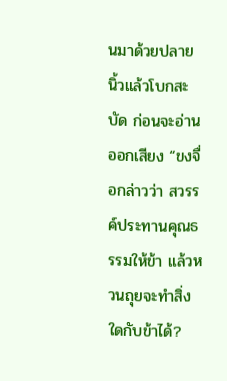นมาด้วยปลายนิ้วแล้วโบกสะบัด ก่อนจะอ่านออกเสียง “ขงจื่อกล่าวว่า สวรรค์ประทานคุณธรรมให้ข้า แล้วหวนถุยจะทำสิ่งใดกับข้าได้?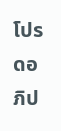โปรดอภิป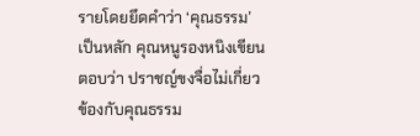รายโดยยึดคำว่า ‘คุณธรรม’ เป็นหลัก คุณหนูรองหนิงเขียนตอบว่า ปราชญ์ขงจื่อไม่เกี่ยวข้องกับคุณธรรม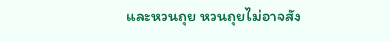และหวนถุย หวนถุยไม่อาจสัง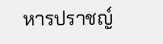หารปราชญ์